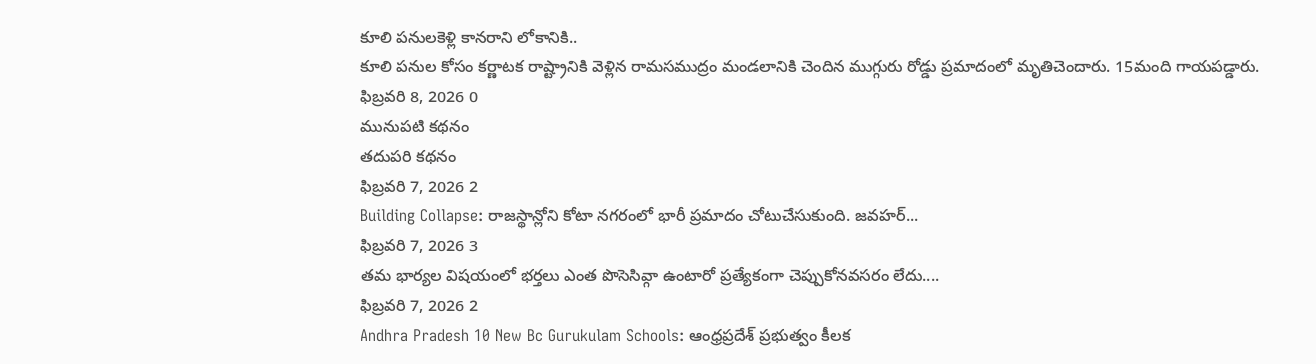కూలి పనులకెళ్లి కానరాని లోకానికి..
కూలి పనుల కోసం కర్ణాటక రాష్ట్రానికి వెళ్లిన రామసముద్రం మండలానికి చెందిన ముగ్గురు రోడ్డు ప్రమాదంలో మృతిచెందారు. 15మంది గాయపడ్డారు.
ఫిబ్రవరి 8, 2026 0
మునుపటి కథనం
తదుపరి కథనం
ఫిబ్రవరి 7, 2026 2
Building Collapse: రాజస్థాన్లోని కోటా నగరంలో భారీ ప్రమాదం చోటుచేసుకుంది. జవహర్...
ఫిబ్రవరి 7, 2026 3
తమ భార్యల విషయంలో భర్తలు ఎంత పొసెసివ్గా ఉంటారో ప్రత్యేకంగా చెప్పుకోనవసరం లేదు....
ఫిబ్రవరి 7, 2026 2
Andhra Pradesh 10 New Bc Gurukulam Schools: ఆంధ్రప్రదేశ్ ప్రభుత్వం కీలక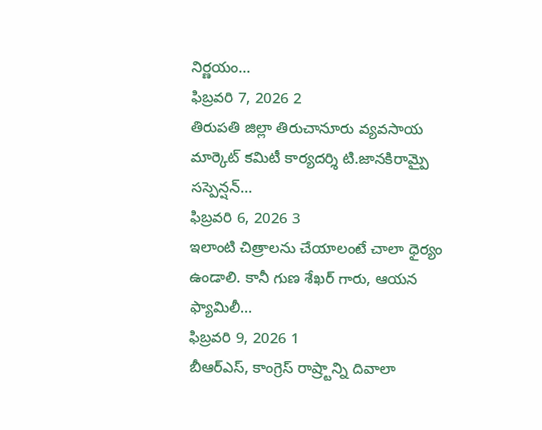నిర్ణయం...
ఫిబ్రవరి 7, 2026 2
తిరుపతి జిల్లా తిరుచానూరు వ్యవసాయ మార్కెట్ కమిటీ కార్యదర్శి టి.జానకిరామ్పై సస్పెన్షన్...
ఫిబ్రవరి 6, 2026 3
ఇలాంటి చిత్రాలను చేయాలంటే చాలా ధైర్యం ఉండాలి. కానీ గుణ శేఖర్ గారు, ఆయన ఫ్యామిలీ...
ఫిబ్రవరి 9, 2026 1
బీఆర్ఎస్, కాంగ్రెస్ రాష్ర్టాన్ని దివాలా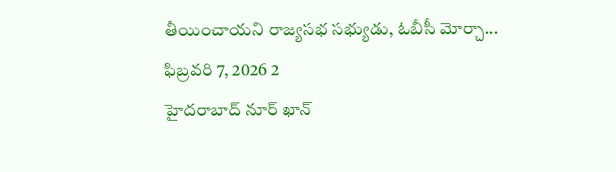తీయించాయని రాజ్యసభ సభ్యుడు, ఓబీసీ మోర్చా...
ఫిబ్రవరి 7, 2026 2
హైదరాబాద్ నూర్ ఖాన్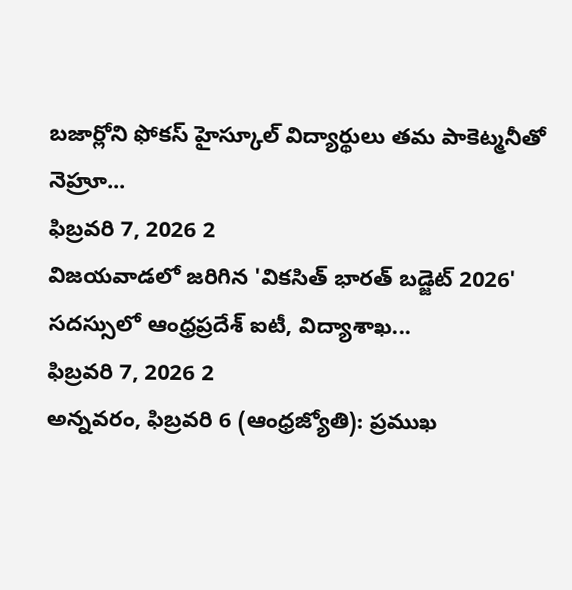బజార్లోని ఫోకస్ హైస్కూల్ విద్యార్థులు తమ పాకెట్మనీతో నెహ్రూ...
ఫిబ్రవరి 7, 2026 2
విజయవాడలో జరిగిన 'వికసిత్ భారత్ బడ్జెట్ 2026' సదస్సులో ఆంధ్రప్రదేశ్ ఐటీ, విద్యాశాఖ...
ఫిబ్రవరి 7, 2026 2
అన్నవరం, ఫిబ్రవరి 6 (ఆంధ్రజ్యోతి): ప్రముఖ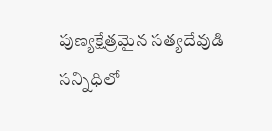పుణ్యక్షేత్రమైన సత్యదేవుడి సన్నిధిలో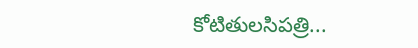కోటితులసిపత్రి...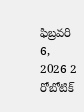ఫిబ్రవరి 6, 2026 2
రోబోటిక్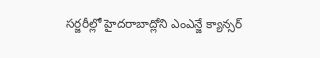సర్జరీల్లో హైదరాబాద్లోని ఎంఎన్జే క్యాన్సర్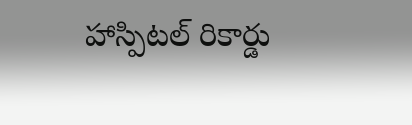హాస్పిటల్ రికార్డు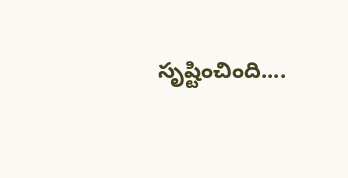సృష్టించింది....